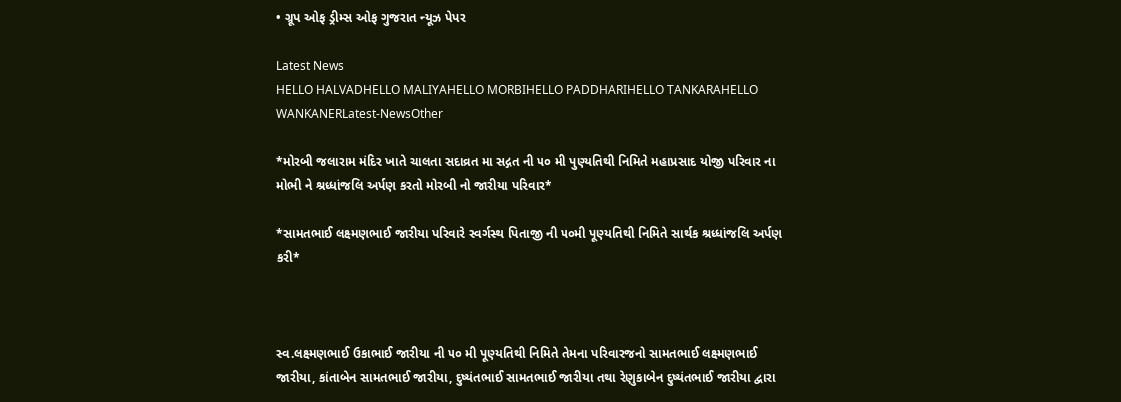• ગ્રૂપ ઓફ ડ્રીમ્સ ઓફ ગુજરાત ન્યૂઝ પેપર

Latest News
HELLO HALVADHELLO MALIYAHELLO MORBIHELLO PADDHARIHELLO TANKARAHELLO WANKANERLatest-NewsOther

*મોરબી જલારામ મંદિર ખાતે ચાલતા સદાવ્રત મા સદ્ગત ની ૫૦ મી પુણ્યતિથી નિમિતે મહાપ્રસાદ યોજી પરિવાર ના મોભી ને શ્રધ્ધાંજલિ અર્પણ કરતો મોરબી નો જારીયા પરિવાર*

*સામતભાઈ લક્ષ્મણભાઈ જારીયા પરિવારે સ્વર્ગસ્થ પિતાજી ની ૫૦મી પૂણ્યતિથી નિમિતે સાર્થક શ્રધ્ધાંજલિ અર્પણ કરી*



સ્વ.લક્ષ્મણભાઈ ઉકાભાઈ જારીયા ની ૫૦ મી પૂણ્યતિથી નિમિતે તેમના પરિવારજનો સામતભાઈ લક્ષ્મણભાઈ જારીયા, કાંતાબેન સામતભાઈ જારીયા, દુષ્યંતભાઈ સામતભાઈ જારીયા તથા રેણુકાબેન દુષ્યંતભાઈ જારીયા દ્વારા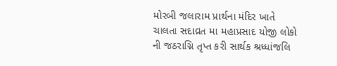મોરબી જલારામ પ્રાર્થના મંદિર ખાતે ચાલતા સદાવ્રત મા મહાપ્રસાદ યોજી લોકો ની જઠરાગ્નિ તૃપ્ત કરી સાર્થક શ્રધ્ધાંજલિ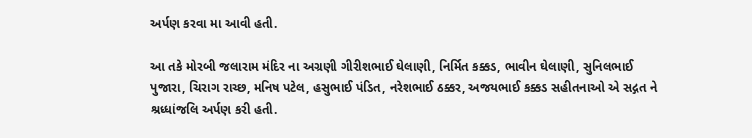અર્પણ કરવા મા આવી હતી.

આ તકે મોરબી જલારામ મંદિર ના અગ્રણી ગીરીશભાઈ ઘેલાણી, નિર્મિત કક્કડ, ભાવીન ઘેલાણી, સુનિલભાઈ પુજારા, ચિરાગ રાચ્છ, મનિષ પટેલ, હસુભાઈ પંડિત, નરેશભાઈ ઠક્કર, અજયભાઈ કક્કડ સહીતનાઓ એ સદ્ગત ને શ્રધ્ધાંજલિ અર્પણ કરી હતી.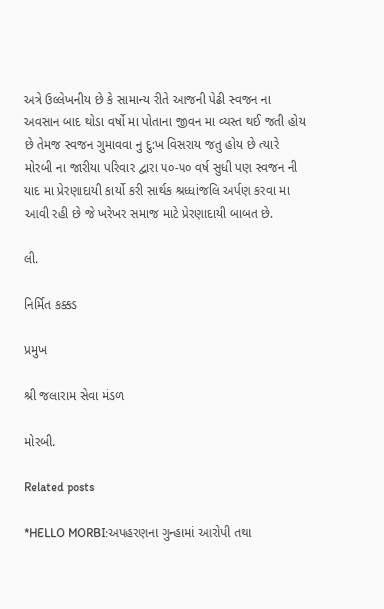અત્રે ઉલ્લેખનીય છે કે સામાન્ય રીતે આજની પેઢી સ્વજન ના અવસાન બાદ થોડા વર્ષો મા પોતાના જીવન મા વ્યસ્ત થઈ જતી હોય છે તેમજ સ્વજન ગુમાવવા નુ દુ:ખ વિસરાય જતુ હોય છે ત્યારે મોરબી ના જારીયા પરિવાર દ્વારા ૫૦-૫૦ વર્ષ સુધી પણ સ્વજન ની યાદ મા પ્રેરણાદાયી કાર્યો કરી સાર્થક શ્રધ્ધાંજલિ અર્પણ કરવા મા આવી રહી છે જે ખરેખર સમાજ માટે પ્રેરણાદાયી બાબત છે.

લી.

નિર્મિત કક્કડ

પ્રમુખ

શ્રી જલારામ સેવા મંડળ

મોરબી.

Related posts

*HELLO MORBI:અપહરણના ગુન્હામાં આરોપી તથા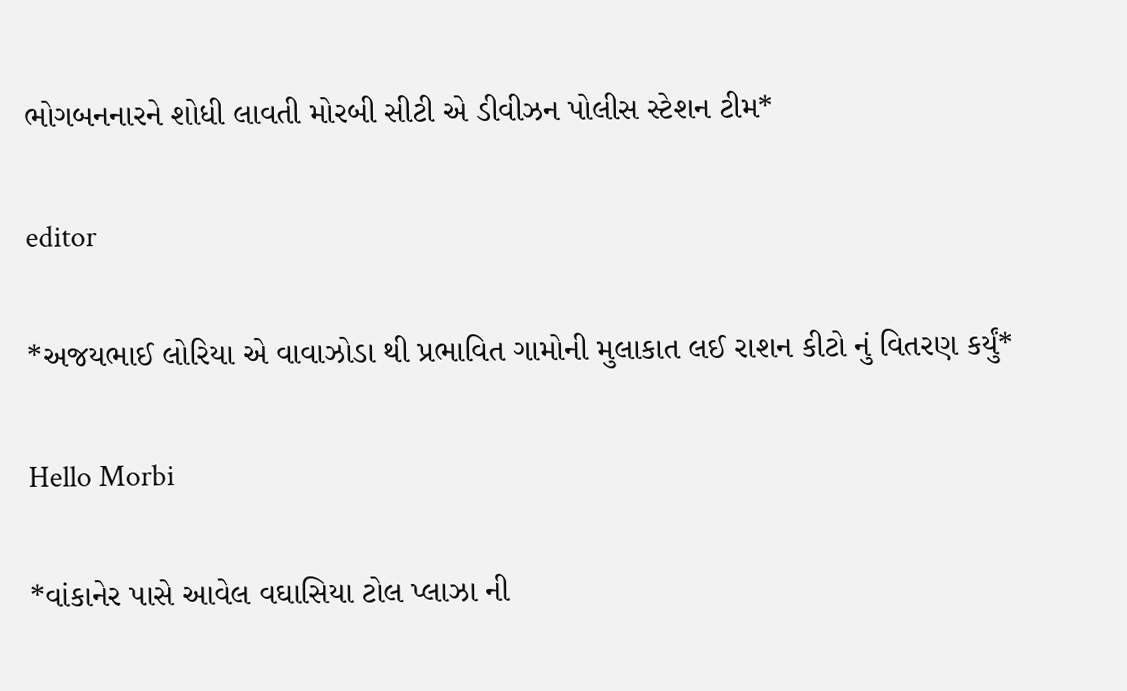ભોગબનનારને શોધી લાવતી મોરબી સીટી એ ડીવીઝન પોલીસ સ્ટેશન ટીમ*

editor

*અજયભાઈ લોરિયા એ વાવાઝોડા થી પ્રભાવિત ગામોની મુલાકાત લઈ રાશન કીટો નું વિતરણ કર્યું*

Hello Morbi

*વાંકાનેર પાસે આવેલ વઘાસિયા ટોલ પ્લાઝા ની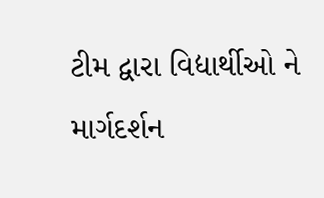ટીમ દ્વારા વિદ્યાર્થીઓ ને માર્ગદર્શન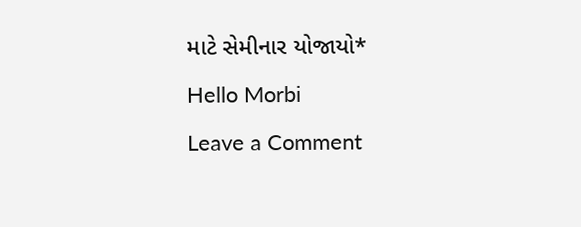માટે સેમીનાર યોજાયો*

Hello Morbi

Leave a Comment